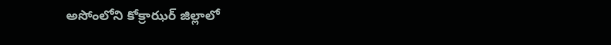అసోంలోని కోక్రాఝర్‌ జిల్లాలో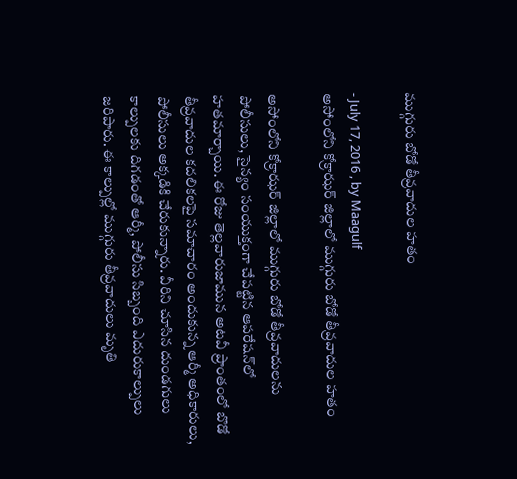ముగ్గురు బోడో తీవ్రవాదుల హతం

- July 17, 2016 , by Maagulf
అసోంలోని కోక్రాఝర్‌ జిల్లాలో ముగ్గురు బోడో తీవ్రవాదుల హతం

అసోంలోని కోక్రాఝర్‌ జిల్లాలో ముగ్గురు బోడో తీవ్రవాదులను పోలీసులు, సైన్యం సంయుక్తంగా చేపట్టిన ఆపరేషన్‌లో హతమార్చాయి. ఈ రోజు తెల్లవారుజామున అటవీ ప్రాంతంలో బొడో తీవ్రవాదుల కదలికలపై సమాచారం అందుకున్న ఆర్మీ అధికారులు, పోలీసులు అక్కడికి చేరుకున్నారు. వీరిని చూసిన దుండగులు కాల్పులకు దిగడంతో ఆర్మీ, పోలీసు సిబ్బంది ఎదురుకాల్పులు జరిపారు. ఈ కాల్పుల్లో ముగ్గురు తీవ్రవాదులు మృతి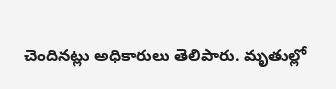చెందినట్లు అధికారులు తెలిపారు. మృతుల్లో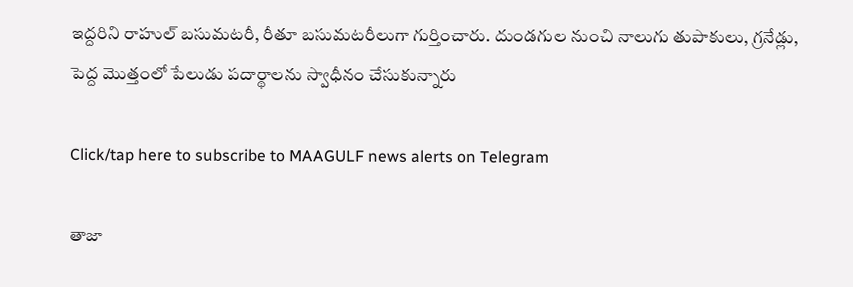ఇద్దరిని రాహుల్‌ బసుమటరీ, రీతూ బసుమటరీలుగా గుర్తించారు. దుండగుల నుంచి నాలుగు తుపాకులు, గ్రనేడ్లు, పెద్ద మొత్తంలో పేలుడు పదార్థాలను స్వాధీనం చేసుకున్నారు

Click/tap here to subscribe to MAAGULF news alerts on Telegram

తాజా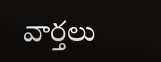వార్తలు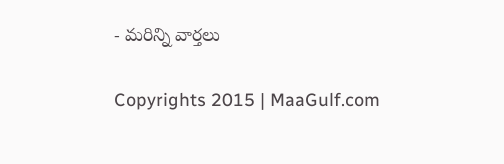- మరిన్ని వార్తలు

Copyrights 2015 | MaaGulf.com